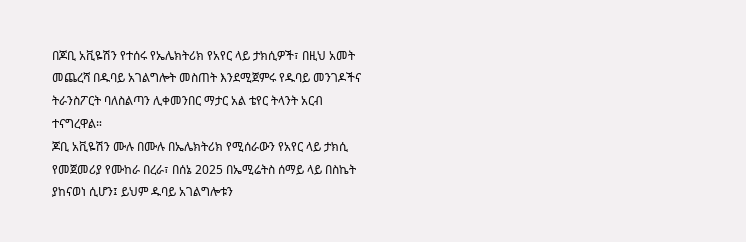በጆቢ አቪዬሽን የተሰሩ የኤሌክትሪክ የአየር ላይ ታክሲዎች፣ በዚህ አመት መጨረሻ በዱባይ አገልግሎት መስጠት እንደሚጀምሩ የዱባይ መንገዶችና ትራንስፖርት ባለስልጣን ሊቀመንበር ማታር አል ቴየር ትላንት አርብ ተናግረዋል።
ጆቢ አቪዬሽን ሙሉ በሙሉ በኤሌክትሪክ የሚሰራውን የአየር ላይ ታክሲ የመጀመሪያ የሙከራ በረራ፣ በሰኔ 2025 በኤሚሬትስ ሰማይ ላይ በስኬት ያከናወነ ሲሆን፤ ይህም ዱባይ አገልግሎቱን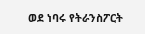ወደ ነባሩ የትራንስፖርት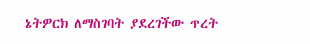ኔትዎርክ ለማስገባት ያደረገችው ጥረት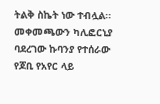ትልቅ ስኬት ነው ተብሏል፡፡
መቀመጫውን ካሊፎርኒያ ባደረገው ኩባንያ የተሰራው የጆቢ የአየር ላይ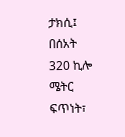ታክሲ፤ በሰአት 320 ኪሎ ሜትር ፍጥነት፣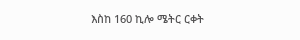እስከ 160 ኪሎ ሜትር ርቀት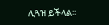ሊጓዝ ይችላል፡፡